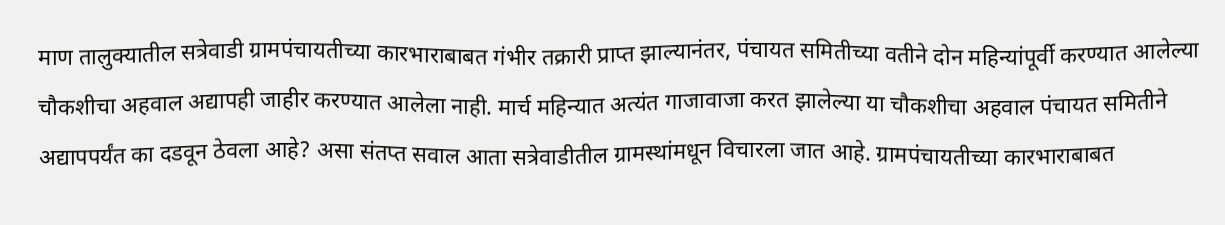माण तालुक्यातील सत्रेवाडी ग्रामपंचायतीच्या कारभाराबाबत गंभीर तक्रारी प्राप्त झाल्यानंतर, पंचायत समितीच्या वतीने दोन महिन्यांपूर्वी करण्यात आलेल्या चौकशीचा अहवाल अद्यापही जाहीर करण्यात आलेला नाही. मार्च महिन्यात अत्यंत गाजावाजा करत झालेल्या या चौकशीचा अहवाल पंचायत समितीने अद्यापपर्यंत का दडवून ठेवला आहे? असा संतप्त सवाल आता सत्रेवाडीतील ग्रामस्थांमधून विचारला जात आहे. ग्रामपंचायतीच्या कारभाराबाबत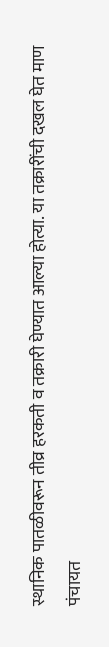स्थानिक पातळीवरून तीव्र हरकती व तक्रारी घेण्यात आल्या होत्या. या तक्रारींची दखल घेत माण पंचायत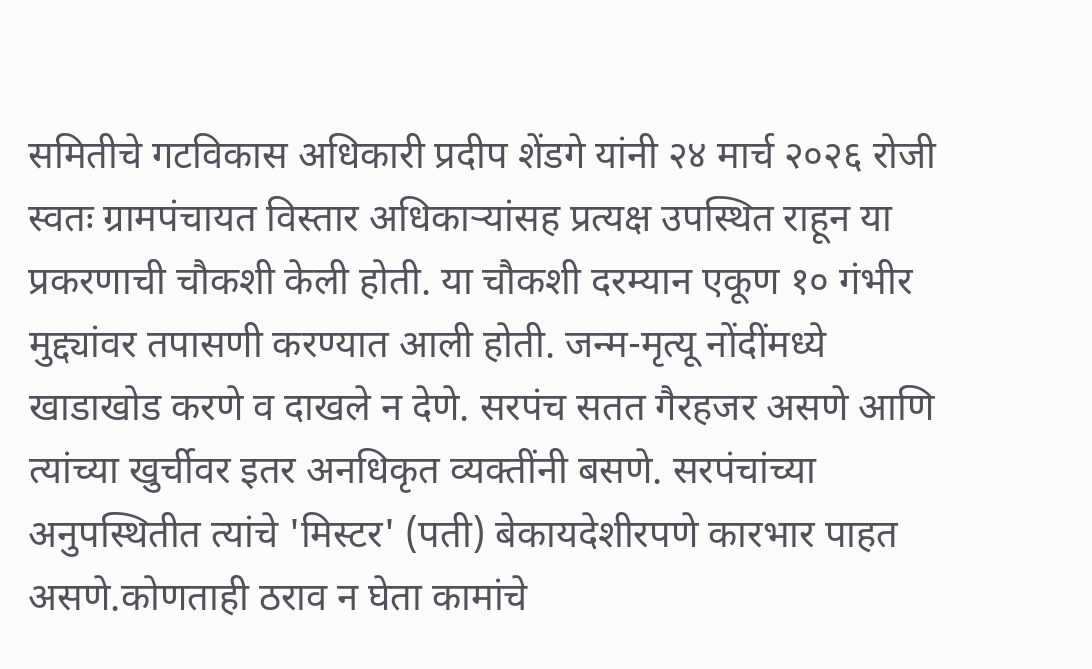समितीचे गटविकास अधिकारी प्रदीप शेंडगे यांनी २४ मार्च २०२६ रोजी स्वतः ग्रामपंचायत विस्तार अधिकाऱ्यांसह प्रत्यक्ष उपस्थित राहून या प्रकरणाची चौकशी केली होती. या चौकशी दरम्यान एकूण १० गंभीर मुद्द्यांवर तपासणी करण्यात आली होती. जन्म-मृत्यू नोंदींमध्ये खाडाखोड करणे व दाखले न देणे. सरपंच सतत गैरहजर असणे आणि त्यांच्या खुर्चीवर इतर अनधिकृत व्यक्तींनी बसणे. सरपंचांच्या अनुपस्थितीत त्यांचे 'मिस्टर' (पती) बेकायदेशीरपणे कारभार पाहत असणे.कोणताही ठराव न घेता कामांचे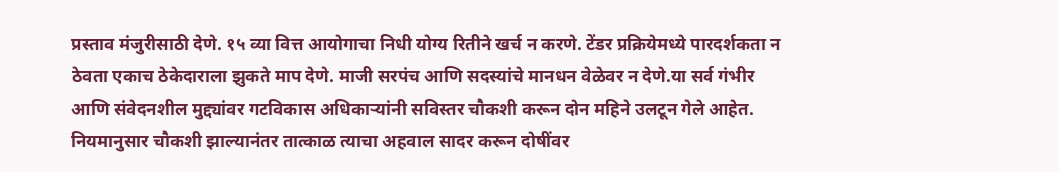प्रस्ताव मंजुरीसाठी देणे. १५ व्या वित्त आयोगाचा निधी योग्य रितीने खर्च न करणे. टेंडर प्रक्रियेमध्ये पारदर्शकता न ठेवता एकाच ठेकेदाराला झुकते माप देणे. माजी सरपंच आणि सदस्यांचे मानधन वेळेवर न देणे.या सर्व गंभीर आणि संवेदनशील मुद्द्यांवर गटविकास अधिकाऱ्यांनी सविस्तर चौकशी करून दोन महिने उलटून गेले आहेत. नियमानुसार चौकशी झाल्यानंतर तात्काळ त्याचा अहवाल सादर करून दोषींवर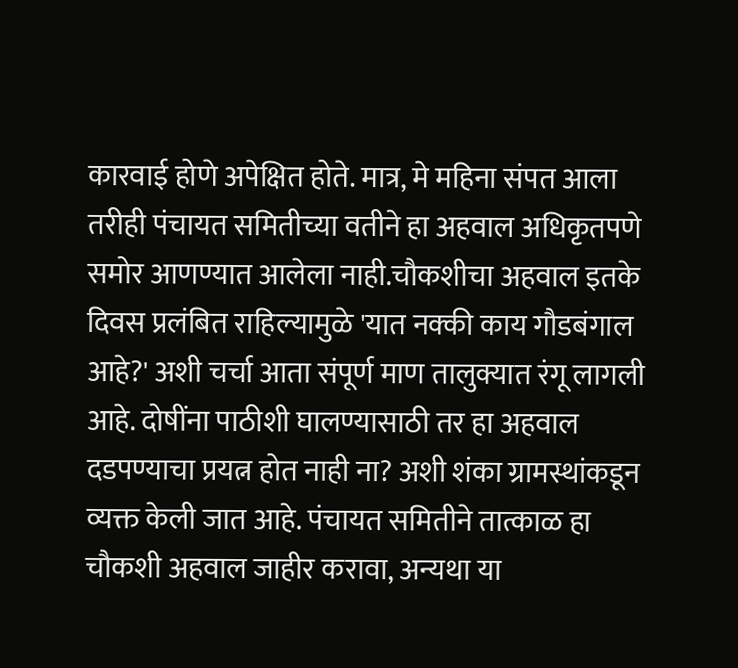कारवाई होणे अपेक्षित होते. मात्र, मे महिना संपत आला तरीही पंचायत समितीच्या वतीने हा अहवाल अधिकृतपणे समोर आणण्यात आलेला नाही.चौकशीचा अहवाल इतके दिवस प्रलंबित राहिल्यामुळे 'यात नक्की काय गौडबंगाल आहे?' अशी चर्चा आता संपूर्ण माण तालुक्यात रंगू लागली आहे. दोषींना पाठीशी घालण्यासाठी तर हा अहवाल दडपण्याचा प्रयत्न होत नाही ना? अशी शंका ग्रामस्थांकडून व्यक्त केली जात आहे. पंचायत समितीने तात्काळ हा चौकशी अहवाल जाहीर करावा, अन्यथा या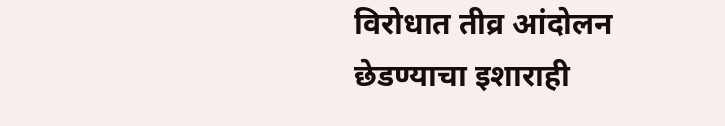विरोधात तीव्र आंदोलन छेडण्याचा इशाराही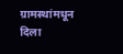ग्रामस्थांमधून दिला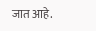जात आहे.